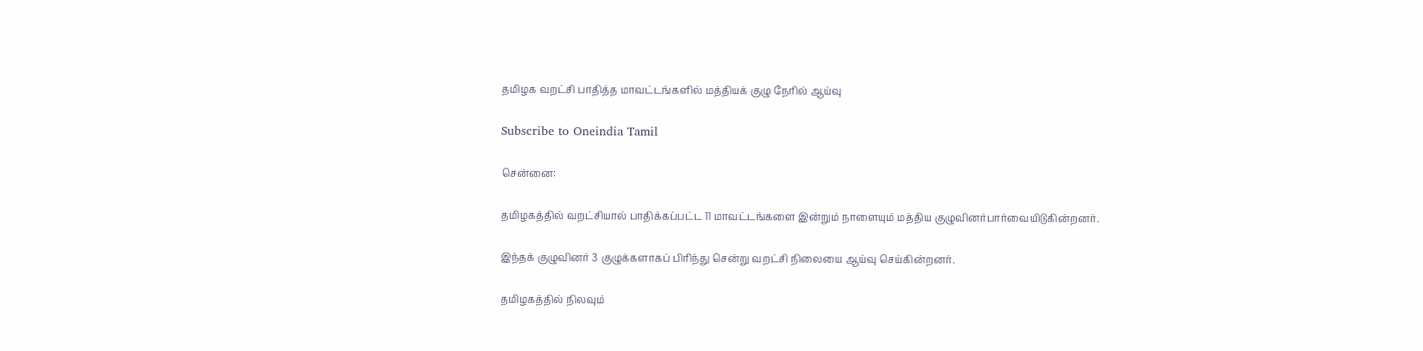தமிழக வறட்சி பாதித்த மாவட்டங்களில் மத்தியக் குழு நேரில் ஆய்வு

Subscribe to Oneindia Tamil

சென்னை:

தமிழகத்தில் வறட்சியால் பாதிக்கப்பட்ட 11 மாவட்டங்களை இன்றும் நாளையும் மத்திய குழுவினர்பார்வையிடுகின்றனர்.

இந்தக் குழுவினர் 3 குழுக்களாகப் பிரிந்து சென்று வறட்சி நிலையை ஆய்வு செய்கின்றனர்.

தமிழகத்தில் நிலவும்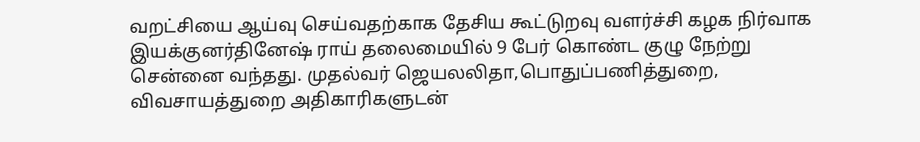வறட்சியை ஆய்வு செய்வதற்காக தேசிய கூட்டுறவு வளர்ச்சி கழக நிர்வாக இயக்குனர்தினேஷ் ராய் தலைமையில் 9 பேர் கொண்ட குழு நேற்று சென்னை வந்தது. முதல்வர் ஜெயலலிதா,பொதுப்பணித்துறை, விவசாயத்துறை அதிகாரிகளுடன்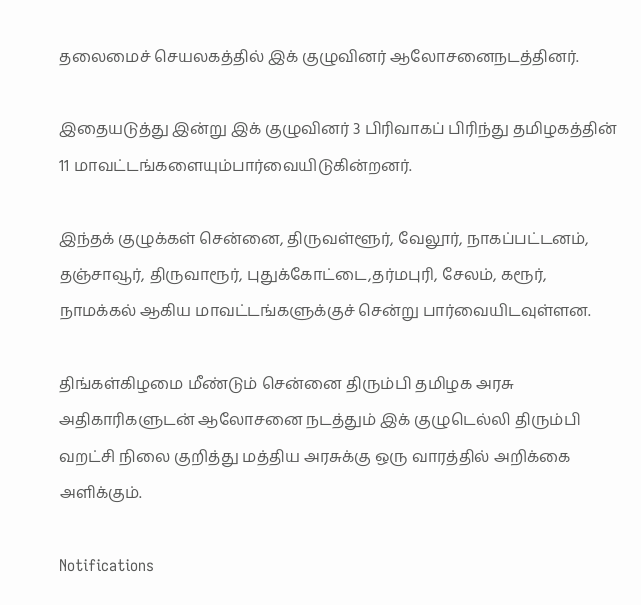தலைமைச் செயலகத்தில் இக் குழுவினர் ஆலோசனைநடத்தினர்.

இதையடுத்து இன்று இக் குழுவினர் 3 பிரிவாகப் பிரிந்து தமிழகத்தின் 11 மாவட்டங்களையும்பார்வையிடுகின்றனர்.

இந்தக் குழுக்கள் சென்னை, திருவள்ளூர், வேலூர், நாகப்பட்டனம், தஞ்சாவூர், திருவாரூர், புதுக்கோட்டை,தர்மபுரி, சேலம், கரூர், நாமக்கல் ஆகிய மாவட்டங்களுக்குச் சென்று பார்வையிடவுள்ளன.

திங்கள்கிழமை மீண்டும் சென்னை திரும்பி தமிழக அரசு அதிகாரிகளுடன் ஆலோசனை நடத்தும் இக் குழுடெல்லி திரும்பி வறட்சி நிலை குறித்து மத்திய அரசுக்கு ஒரு வாரத்தில் அறிக்கை அளிக்கும்.

Notifications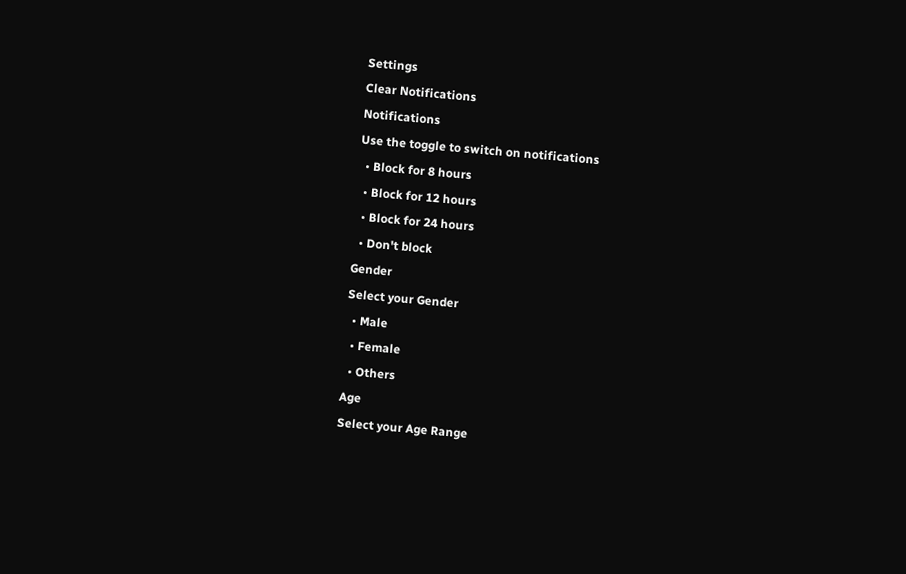Settings
Clear Notifications
Notifications
Use the toggle to switch on notifications
  • Block for 8 hours
  • Block for 12 hours
  • Block for 24 hours
  • Don't block
Gender
Select your Gender
  • Male
  • Female
  • Others
Age
Select your Age Range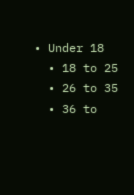• Under 18
  • 18 to 25
  • 26 to 35
  • 36 to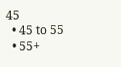45
  • 45 to 55
  • 55+